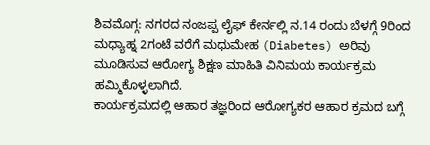ಶಿವಮೊಗ್ಗ: ನಗರದ ನಂಜಪ್ಪ ಲೈಫ್ ಕೇರ್ನಲ್ಲಿ ನ.14 ರಂದು ಬೆಳಗ್ಗೆ 9ರಿಂದ ಮಧ್ಯಾಹ್ನ 2ಗಂಟೆ ವರೆಗೆ ಮಧುಮೇಹ (Diabetes) ಅರಿವು ಮೂಡಿಸುವ ಆರೋಗ್ಯ ಶಿಕ್ಷಣ ಮಾಹಿತಿ ವಿನಿಮಯ ಕಾರ್ಯಕ್ರಮ ಹಮ್ಮಿಕೊಳ್ಳಲಾಗಿದೆ.
ಕಾರ್ಯಕ್ರಮದಲ್ಲಿ ಆಹಾರ ತಜ್ಞರಿಂದ ಆರೋಗ್ಯಕರ ಆಹಾರ ಕ್ರಮದ ಬಗ್ಗೆ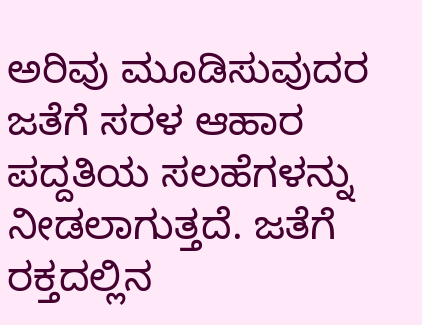ಅರಿವು ಮೂಡಿಸುವುದರ ಜತೆಗೆ ಸರಳ ಆಹಾರ ಪದ್ದತಿಯ ಸಲಹೆಗಳನ್ನು ನೀಡಲಾಗುತ್ತದೆ. ಜತೆಗೆ ರಕ್ತದಲ್ಲಿನ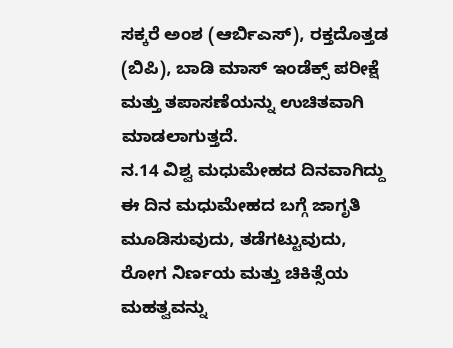ಸಕ್ಕರೆ ಅಂಶ (ಆರ್ಬಿಎಸ್), ರಕ್ತದೊತ್ತಡ (ಬಿಪಿ), ಬಾಡಿ ಮಾಸ್ ಇಂಡೆಕ್ಸ್ ಪರೀಕ್ಷೆ ಮತ್ತು ತಪಾಸಣೆಯನ್ನು ಉಚಿತವಾಗಿ ಮಾಡಲಾಗುತ್ತದೆ.
ನ.14 ವಿಶ್ವ ಮಧುಮೇಹದ ದಿನವಾಗಿದ್ದು ಈ ದಿನ ಮಧುಮೇಹದ ಬಗ್ಗೆ ಜಾಗೃತಿ ಮೂಡಿಸುವುದು, ತಡೆಗಟ್ಟುವುದು, ರೋಗ ನಿರ್ಣಯ ಮತ್ತು ಚಿಕಿತ್ಸೆಯ ಮಹತ್ವವನ್ನು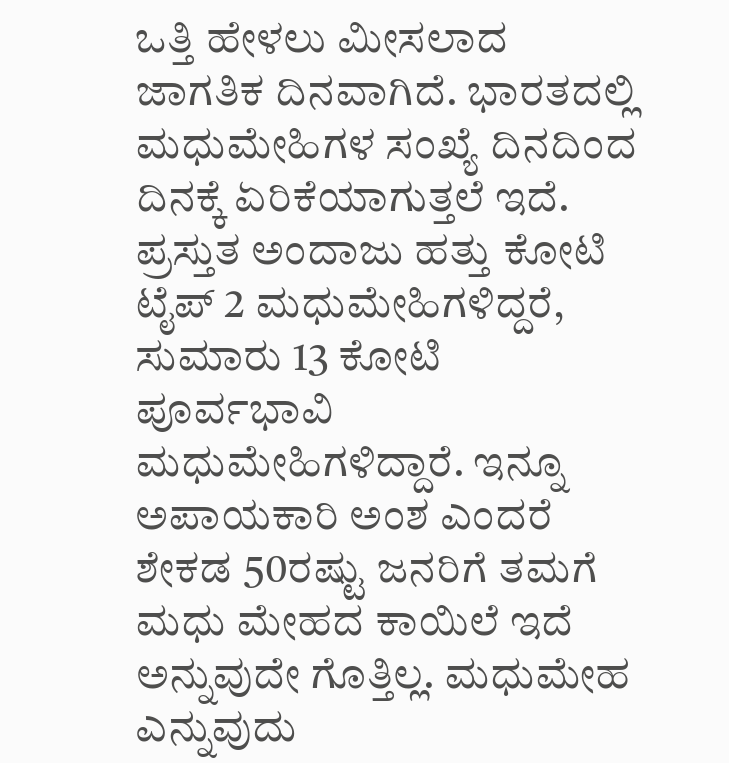ಒತ್ತಿ ಹೇಳಲು ಮೀಸಲಾದ ಜಾಗತಿಕ ದಿನವಾಗಿದೆ. ಭಾರತದಲ್ಲಿ ಮಧುಮೇಹಿಗಳ ಸಂಖ್ಯೆ ದಿನದಿಂದ ದಿನಕ್ಕೆ ಏರಿಕೆಯಾಗುತ್ತಲೆ ಇದೆ. ಪ್ರಸ್ತುತ ಅಂದಾಜು ಹತ್ತು ಕೋಟಿ ಟೈಪ್ 2 ಮಧುಮೇಹಿಗಳಿದ್ದರೆ, ಸುಮಾರು 13 ಕೋಟಿ ಪೂರ್ವಭಾವಿ ಮಧುಮೇಹಿಗಳಿದ್ದಾರೆ. ಇನ್ನೂ ಅಪಾಯಕಾರಿ ಅಂಶ ಎಂದರೆ ಶೇಕಡ 50ರಷ್ಟು ಜನರಿಗೆ ತಮಗೆ ಮಧು ಮೇಹದ ಕಾಯಿಲೆ ಇದೆ ಅನ್ನುವುದೇ ಗೊತ್ತಿಲ್ಲ. ಮಧುಮೇಹ ಎನ್ನುವುದು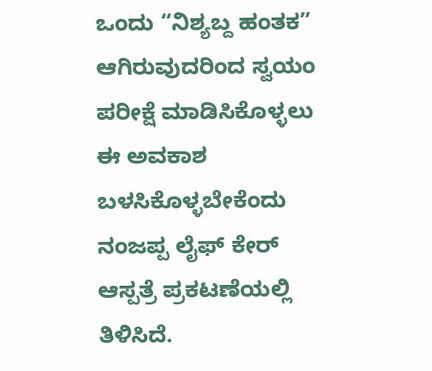ಒಂದು “ನಿಶ್ಯಬ್ದ ಹಂತಕ” ಆಗಿರುವುದರಿಂದ ಸ್ವಯಂ ಪರೀಕ್ಷೆ ಮಾಡಿಸಿಕೊಳ್ಳಲು ಈ ಅವಕಾಶ ಬಳಸಿಕೊಳ್ಳಬೇಕೆಂದು ನಂಜಪ್ಪ ಲೈಫ್ ಕೇರ್ ಆಸ್ಪತ್ರೆ ಪ್ರಕಟಣೆಯಲ್ಲಿ ತಿಳಿಸಿದೆ.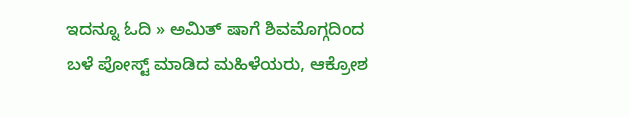ಇದನ್ನೂ ಓದಿ » ಅಮಿತ್ ಷಾಗೆ ಶಿವಮೊಗ್ಗದಿಂದ ಬಳೆ ಪೋಸ್ಟ್ ಮಾಡಿದ ಮಹಿಳೆಯರು, ಆಕ್ರೋಶ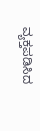ವ್ಯಕ್ತಪಡಿಸಿದ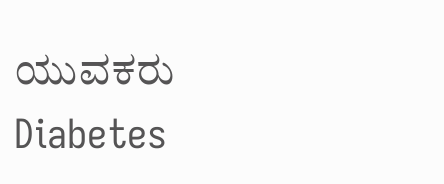ಯುವಕರು
Diabetes